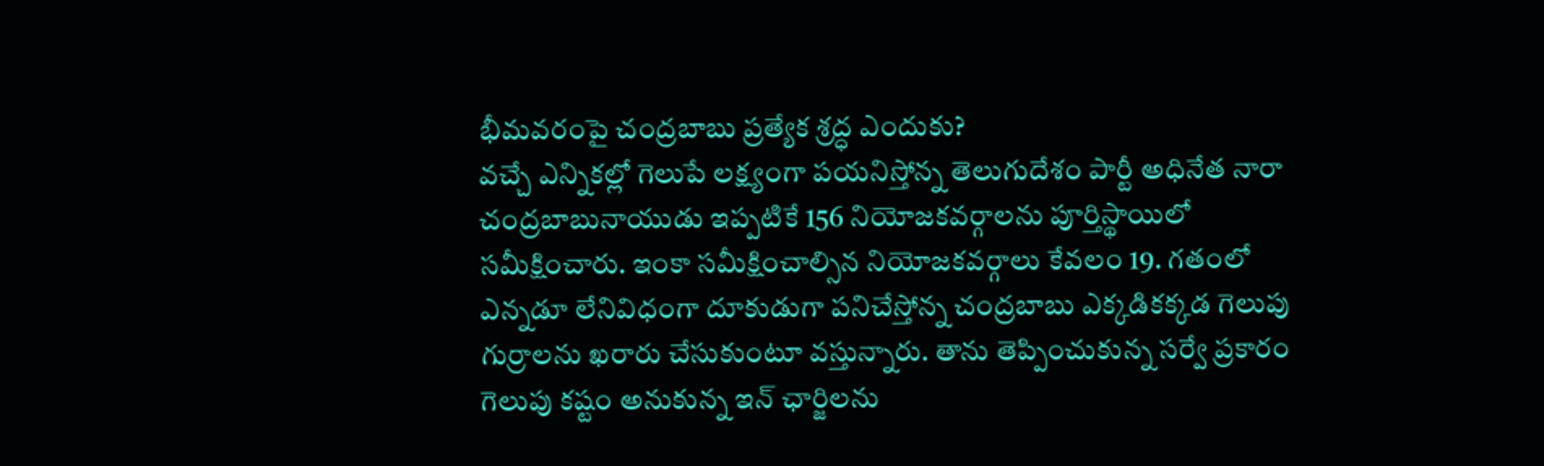భీమవరంపై చంద్రబాబు ప్రత్యేక శ్రద్ధ ఎందుకు?
వచ్చే ఎన్నికల్లో గెలుపే లక్ష్యంగా పయనిస్తోన్న తెలుగుదేశం పార్టీ అధినేత నారా చంద్రబాబునాయుడు ఇప్పటికే 156 నియోజకవర్గాలను పూర్తిస్థాయిలో సమీక్షించారు. ఇంకా సమీక్షించాల్సిన నియోజకవర్గాలు కేవలం 19. గతంలో ఎన్నడూ లేనివిధంగా దూకుడుగా పనిచేస్తోన్న చంద్రబాబు ఎక్కడికక్కడ గెలుపు గుర్రాలను ఖరారు చేసుకుంటూ వస్తున్నారు. తాను తెప్పించుకున్న సర్వే ప్రకారం గెలుపు కష్టం అనుకున్న ఇన్ ఛార్జిలను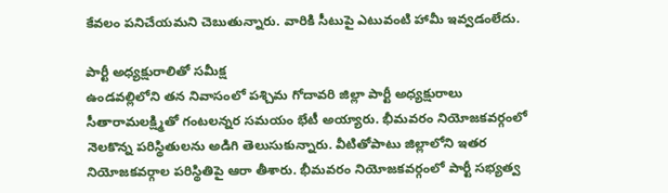కేవలం పనిచేయమని చెబుతున్నారు. వారికి సీటుపై ఎటువంటి హామీ ఇవ్వడంలేదు.

పార్టీ అధ్యక్షురాలితో సమీక్ష
ఉండవల్లిలోని తన నివాసంలో పశ్చిమ గోదావరి జిల్లా పార్టీ అధ్యక్షురాలు సీతారామలక్ష్మితో గంటలన్నర సమయం భేటీ అయ్యారు. భీమవరం నియోజకవర్గంలో నెలకొన్న పరిస్థితులను అడిగి తెలుసుకున్నారు. వీటితోపాటు జిల్లాలోని ఇతర నియోజకవర్గాల పరిస్థితిపై ఆరా తీశారు. భీమవరం నియోజకవర్గంలో పార్టీ సభ్యత్వ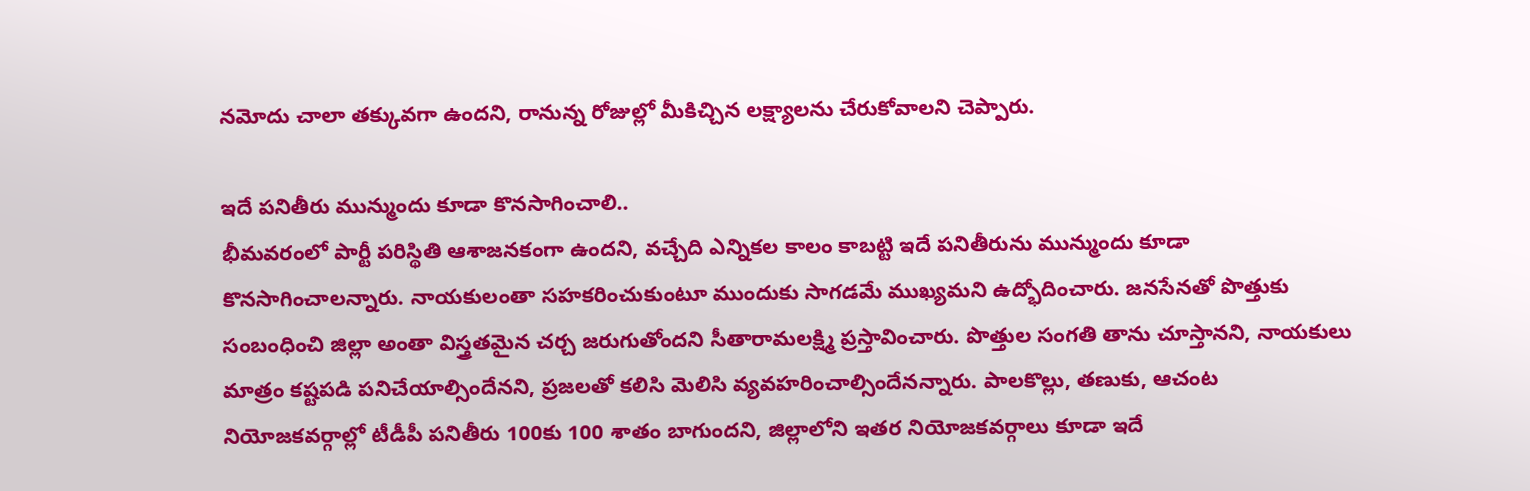నమోదు చాలా తక్కువగా ఉందని, రానున్న రోజుల్లో మీకిచ్చిన లక్ష్యాలను చేరుకోవాలని చెప్పారు.

ఇదే పనితీరు మున్ముందు కూడా కొనసాగించాలి..
భీమవరంలో పార్టీ పరిస్థితి ఆశాజనకంగా ఉందని, వచ్చేది ఎన్నికల కాలం కాబట్టి ఇదే పనితీరును మున్ముందు కూడా కొనసాగించాలన్నారు. నాయకులంతా సహకరించుకుంటూ ముందుకు సాగడమే ముఖ్యమని ఉద్భోదించారు. జనసేనతో పొత్తుకు సంబంధించి జిల్లా అంతా విస్త్రతమైన చర్చ జరుగుతోందని సీతారామలక్ష్మి ప్రస్తావించారు. పొత్తుల సంగతి తాను చూస్తానని, నాయకులు మాత్రం కష్టపడి పనిచేయాల్సిందేనని, ప్రజలతో కలిసి మెలిసి వ్యవహరించాల్సిందేనన్నారు. పాలకొల్లు, తణుకు, ఆచంట నియోజకవర్గాల్లో టీడీపీ పనితీరు 100కు 100 శాతం బాగుందని, జిల్లాలోని ఇతర నియోజకవర్గాలు కూడా ఇదే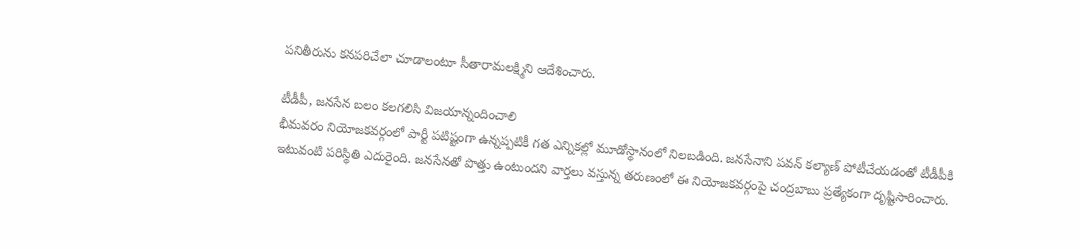పనితీరును కనపరిచేలా చూడాలంటూ సీతారామలక్ష్మిని ఆదేశించారు.

టీడీపీ, జనసేన బలం కలగలిసి విజయాన్నందించాలి
భీమవరం నియోజకవర్గంలో పార్టీ పటిష్టంగా ఉన్నప్పటికీ గత ఎన్నికల్లో మూడోస్థానంలో నిలబడింది. జనసేనాని పవన్ కల్యాణ్ పోటీచేయడంతో టీడీపీకి ఇటువంటి పరిస్థితి ఎదురైంది. జనసేనతో పొత్తు ఉంటుందని వార్తలు వస్తున్న తరుణంలో ఈ నియోజకవర్గంపై చంద్రబాబు ప్రత్యేకంగా దృష్టిసారించారు.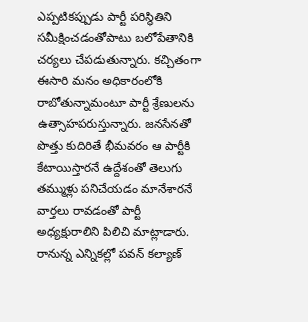ఎప్పటికప్పుడు పార్టీ పరిస్థితిని సమీక్షించడంతోపాటు బలోపేతానికి చర్యలు చేపడుతున్నారు. కచ్చితంగా ఈసారి మనం అధికారంలోకి రాబోతున్నామంటూ పార్టీ శ్రేణులను ఉత్సాహపరుస్తున్నారు. జనసేనతో పొత్తు కుదిరితే భీమవరం ఆ పార్టీకి కేటాయిస్తారనే ఉద్దేశంతో తెలుగు తమ్ముళ్లు పనిచేయడం మానేశారనే వార్తలు రావడంతో పార్టీ అధ్యక్షురాలిని పిలిచి మాట్లాడారు. రానున్న ఎన్నికల్లో పవన్ కల్యాణ్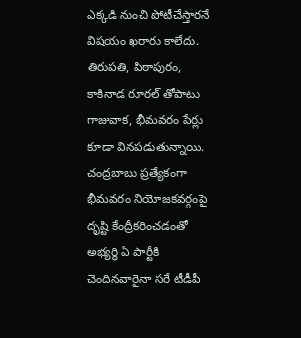ఎక్కడి నుంచి పోటీచేస్తారనే విషయం ఖరారు కాలేదు. తిరుపతి, పిఠాపురం, కాకినాడ రూరల్ తోపాటు గాజువాక, భీమవరం పేర్లు కూడా వినపడుతున్నాయి. చంద్రబాబు ప్రత్యేకంగా భీమవరం నియోజకవర్గంపై దృష్టి కేంద్రీకరించడంతో అభ్యర్థి ఏ పార్టీకి చెందినవారైనా సరే టీడీపీ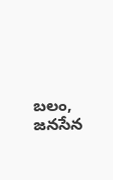బలం, జనసేన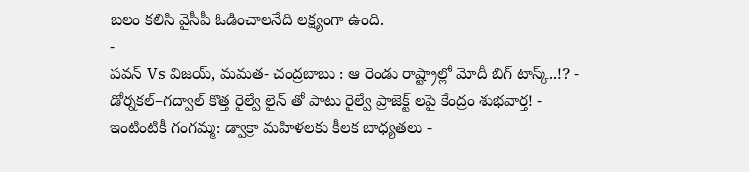బలం కలిసి వైసీపీ ఓడించాలనేది లక్ష్యంగా ఉంది.
-
పవన్ Vs విజయ్, మమత- చంద్రబాబు : ఆ రెండు రాష్ట్రాల్లో మోదీ బిగ్ టాస్క్..!? -
డోర్నకల్–గద్వాల్ కొత్త రైల్వే లైన్ తో పాటు రైల్వే ప్రాజెక్ట్ లపై కేంద్రం శుభవార్త! -
ఇంటింటికీ గంగమ్మ: డ్వాక్రా మహిళలకు కీలక బాధ్యతలు -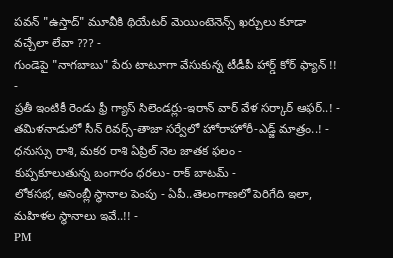పవన్ "ఉస్తాద్" మూవీకి థియేటర్ మెయింటెనెన్స్ ఖర్చులు కూడా వచ్చేలా లేవా ??? -
గుండెపై "నాగబాబు" పేరు టాటూగా వేసుకున్న టీడీపీ హార్డ్ కోర్ ఫ్యాన్ !! -
ప్రతీ ఇంటికీ రెండు ఫ్రీ గ్యాస్ సిలెండర్లు-ఇరాన్ వార్ వేళ సర్కార్ ఆఫర్..! -
తమిళనాడులో సీన్ రివర్స్-తాజా సర్వేలో హోరాహోరీ-ఎడ్జ్ మాత్రం..! -
ధనుస్సు రాశి, మకర రాశి ఏప్రిల్ నెల జాతక ఫలం -
కుప్పకూలుతున్న బంగారం ధరలు- రాక్ బాటమ్ -
లోకసభ, అసెంబ్లీ స్థానాల పెంపు - ఏపీ..తెలంగాణలో పెరిగేది ఇలా, మహిళల స్థానాలు ఇవే..!! -
PM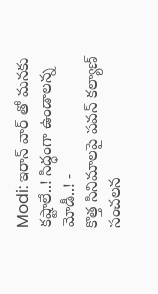Modi: ఇరాన్ వార్ తో మనకు కష్టాలే..! సిద్ధంగా ఉండాలన్న మోడీ..! -
కొత్త సినిమాలపై పవన్ కల్యాణ్ సంచలన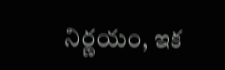నిర్ణయం, ఇక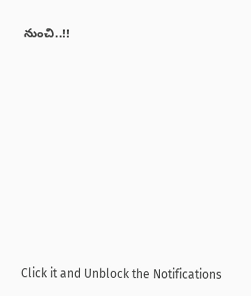నుంచి..!!











Click it and Unblock the Notifications